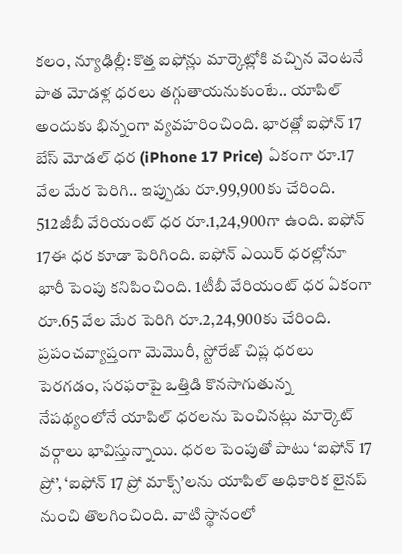కలం, న్యూఢిల్లీ: కొత్త ఐఫోన్లు మార్కెట్లోకి వచ్చిన వెంటనే పాత మోడళ్ల ధరలు తగ్గుతాయనుకుంటే.. యాపిల్ అందుకు భిన్నంగా వ్యవహరించింది. భారత్లో ఐఫోన్ 17 బేస్ మోడల్ ధర (iPhone 17 Price) ఏకంగా రూ.17 వేల మేర పెరిగి.. ఇప్పుడు రూ.99,900కు చేరింది. 512జీబీ వేరియంట్ ధర రూ.1,24,900గా ఉంది. ఐఫోన్ 17ఈ ధర కూడా పెరిగింది. ఐఫోన్ ఎయిర్ ధరల్లోనూ భారీ పెంపు కనిపించింది. 1టీబీ వేరియంట్ ధర ఏకంగా రూ.65 వేల మేర పెరిగి రూ.2,24,900కు చేరింది. ప్రపంచవ్యాప్తంగా మెమొరీ, స్టోరేజ్ చిప్ల ధరలు పెరగడం, సరఫరాపై ఒత్తిడి కొనసాగుతున్న నేపథ్యంలోనే యాపిల్ ధరలను పెంచినట్లు మార్కెట్ వర్గాలు భావిస్తున్నాయి. ధరల పెంపుతో పాటు ‘ఐఫోన్ 17 ప్రో’, ‘ఐఫోన్ 17 ప్రో మాక్స్’లను యాపిల్ అధికారిక లైనప్ నుంచి తొలగించింది. వాటి స్థానంలో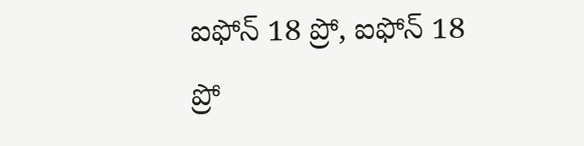ఐఫోన్ 18 ప్రో, ఐఫోన్ 18 ప్రో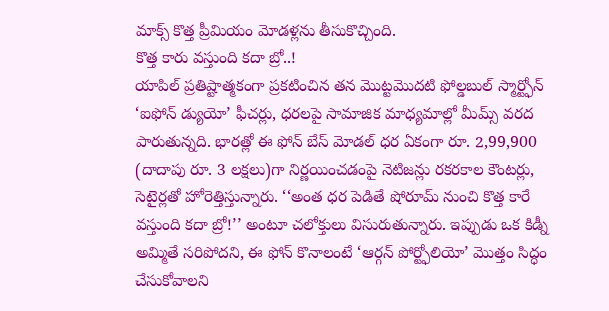మాక్స్ కొత్త ప్రీమియం మోడళ్లను తీసుకొచ్చింది.
కొత్త కారు వస్తుంది కదా బ్రో..!
యాపిల్ ప్రతిష్టాత్మకంగా ప్రకటించిన తన మొట్టమొదటి ఫోల్డబుల్ స్మార్ట్ఫోన్ ‘ఐఫోన్ డ్యుయో’ ఫీచర్లు, ధరలపై సామాజిక మాధ్యమాల్లో మీమ్స్ వరద పారుతున్నది. భారత్లో ఈ ఫోన్ బేస్ మోడల్ ధర ఏకంగా రూ. 2,99,900 (దాదాపు రూ. 3 లక్షలు)గా నిర్ణయించడంపై నెటిజన్లు రకరకాల కౌంటర్లు, సెటైర్లతో హోరెత్తిస్తున్నారు. ‘‘అంత ధర పెడితే షోరూమ్ నుంచి కొత్త కారే వస్తుంది కదా బ్రో!’’ అంటూ చలోక్తులు విసురుతున్నారు. ఇప్పుడు ఒక కిడ్నీ అమ్మితే సరిపోదని, ఈ ఫోన్ కొనాలంటే ‘ఆర్గన్ పోర్ట్ఫోలియో’ మొత్తం సిద్ధం చేసుకోవాలని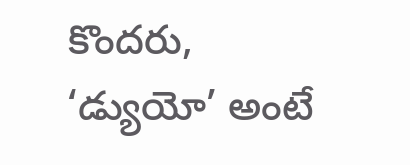కొందరు, ‘డ్యుయో’ అంటే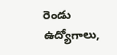రెండు ఉద్యోగాలు,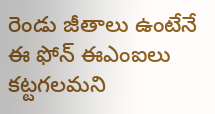రెండు జీతాలు ఉంటేనే ఈ ఫోన్ ఈఎంఐలు కట్టగలమని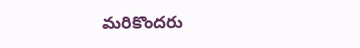మరికొందరు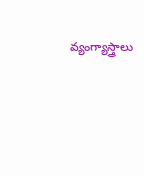వ్యంగ్యాస్త్రాలు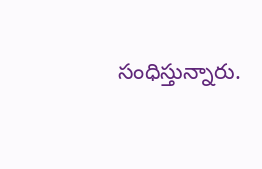సంధిస్తున్నారు.